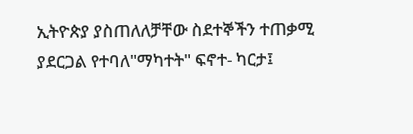ኢትዮጵያ ያስጠለለቻቸው ስደተኞችን ተጠቃሚ ያደርጋል የተባለ"ማካተት" ፍኖተ- ካርታ፤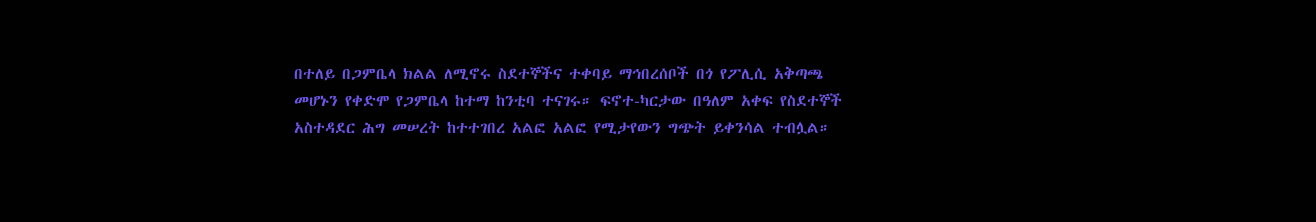በተለይ በጋምቤላ ክልል ለሚኖሩ ስደተኞችና ተቀባይ ማኅበረሰቦች በጎ የፖሊሲ አቅጣጫ መሆኑን የቀድሞ የጋምቤላ ከተማ ከንቲባ ተናገሩ። ፍኖተ-ካርታው በዓለም አቀፍ የስደተኞች አስተዳደር ሕግ መሠረት ከተተገበረ አልፎ አልፎ የሚታየውን ግጭት ይቀንሳል ተብሏል።